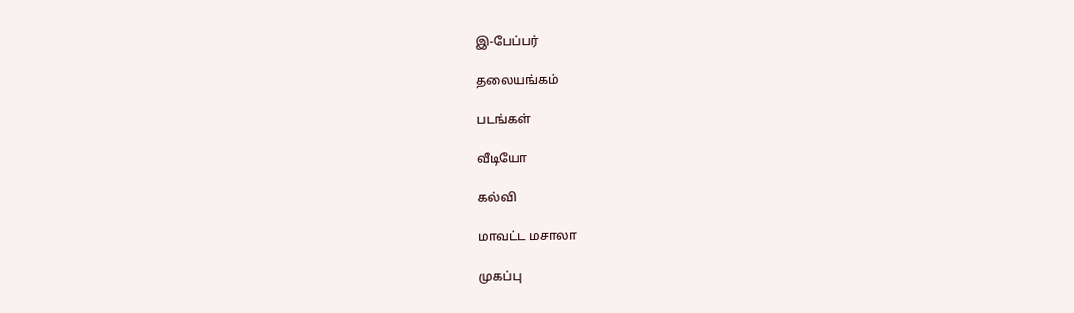இ-பேப்பர்

தலையங்கம்

படங்கள்

வீடியோ

கல்வி

மாவட்ட மசாலா

முகப்பு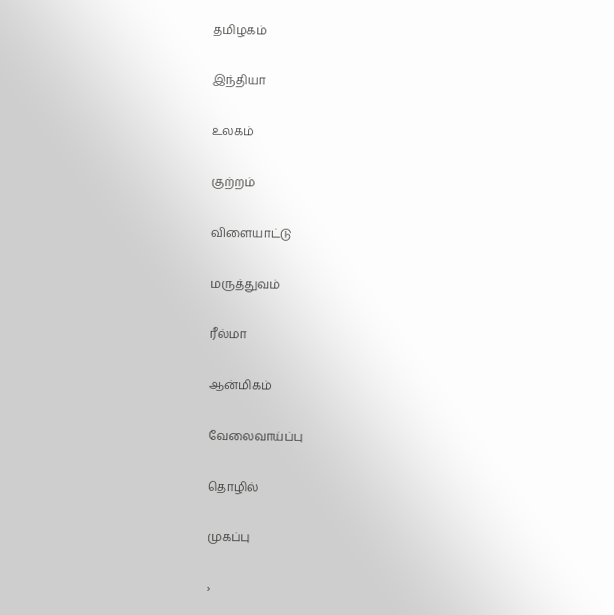தமிழகம்

இந்தியா

உலகம்

குற்றம்

விளையாட்டு

மருத்துவம்

ரீல்மா

ஆன்மிகம்

வேலைவாய்ப்பு

தொழில்

முகப்பு

›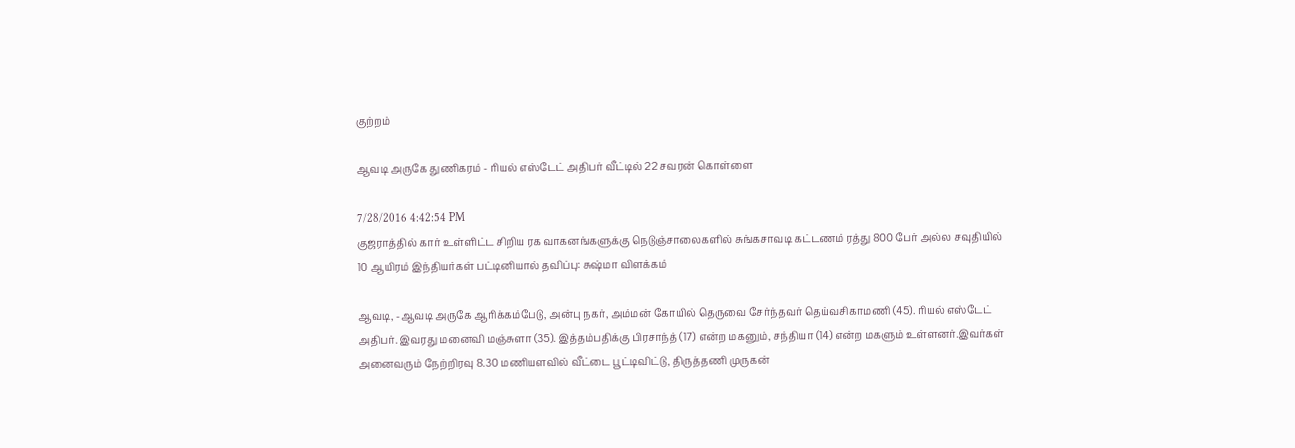குற்றம்

ஆவடி அருகே துணிகரம் - ரியல் எஸ்டேட் அதிபர் வீட்டில் 22 சவரன் கொள்ளை

7/28/2016 4:42:54 PM
குஜராத்தில் கார் உள்ளிட்ட சிறிய ரக வாகனங்களுக்கு நெடுஞ்சாலைகளில் சுங்கசாவடி கட்டணம் ரத்து 800 பேர் அல்ல சவுதியில் 10 ஆயிரம் இந்தியர்கள் பட்டினியால் தவிப்பு: சுஷ்மா விளக்கம்

ஆவடி, -ஆவடி அருகே ஆரிக்கம்பேடு, அன்பு நகர், அம்மன் கோயில் தெருவை சேர்ந்தவர் தெய்வசிகாமணி (45). ரியல் எஸ்டேட் அதிபர். இவரது மனைவி மஞ்சுளா (35). இத்தம்பதிக்கு பிரசாந்த் (17) என்ற மகனும், சந்தியா (14) என்ற மகளும் உள்ளனர்.இவர்கள் அனைவரும் நேற்றிரவு 8.30 மணியளவில் வீட்டை பூட்டிவிட்டு, திருத்தணி முருகன்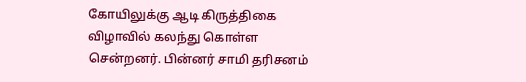கோயிலுக்கு ஆடி கிருத்திகை விழாவில் கலந்து கொள்ள சென்றனர். பின்னர் சாமி தரிசனம்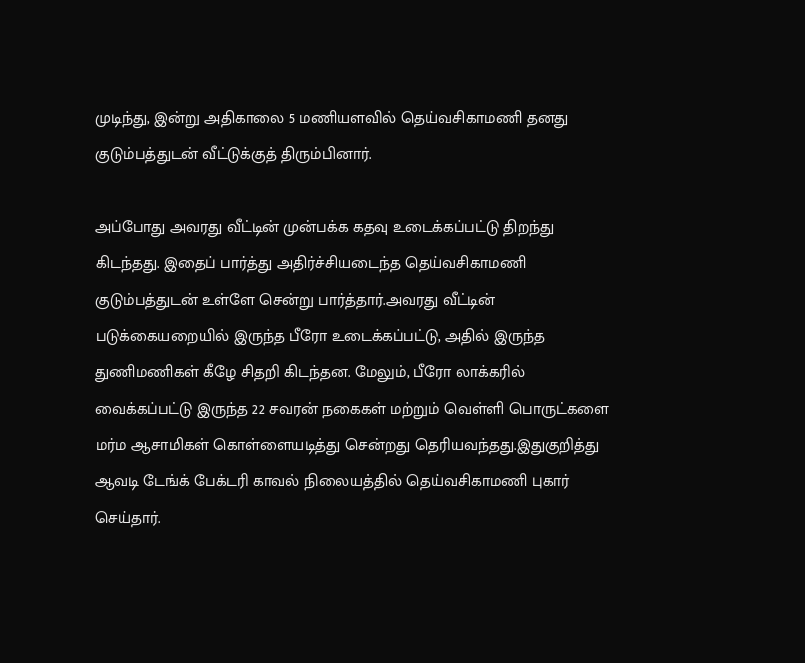முடிந்து, இன்று அதிகாலை 5 மணியளவில் தெய்வசிகாமணி தனது குடும்பத்துடன் வீட்டுக்குத் திரும்பினார்.

அப்போது அவரது வீட்டின் முன்பக்க கதவு உடைக்கப்பட்டு திறந்து கிடந்தது. இதைப் பார்த்து அதிர்ச்சியடைந்த தெய்வசிகாமணி குடும்பத்துடன் உள்ளே சென்று பார்த்தார்.அவரது வீட்டின் படுக்கையறையில் இருந்த பீரோ உடைக்கப்பட்டு, அதில் இருந்த துணிமணிகள் கீழே சிதறி கிடந்தன. மேலும், பீரோ லாக்கரில் வைக்கப்பட்டு இருந்த 22 சவரன் நகைகள் மற்றும் வெள்ளி பொருட்களை மர்ம ஆசாமிகள் கொள்ளையடித்து சென்றது தெரியவந்தது.இதுகுறித்து ஆவடி டேங்க் பேக்டரி காவல் நிலையத்தில் தெய்வசிகாமணி புகார் செய்தார்.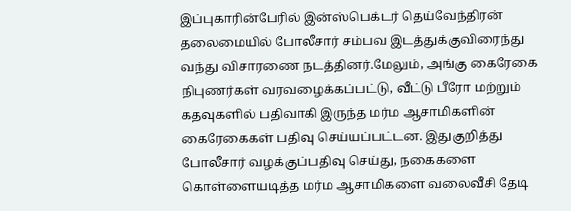இப்புகாரின்பேரில் இன்ஸ்பெக்டர் தெய்வேந்திரன் தலைமையில் போலீசார் சம்பவ இடத்துக்குவிரைந்து வந்து விசாரணை நடத்தினர்.மேலும், அங்கு கைரேகை நிபுணர்கள் வரவழைக்கப்பட்டு, வீட்டு பீரோ மற்றும் கதவுகளில் பதிவாகி இருந்த மர்ம ஆசாமிகளின் கைரேகைகள் பதிவு செய்யப்பட்டன. இதுகுறித்து போலீசார் வழக்குப்பதிவு செய்து, நகைகளை கொள்ளையடித்த மர்ம ஆசாமிகளை வலைவீசி தேடி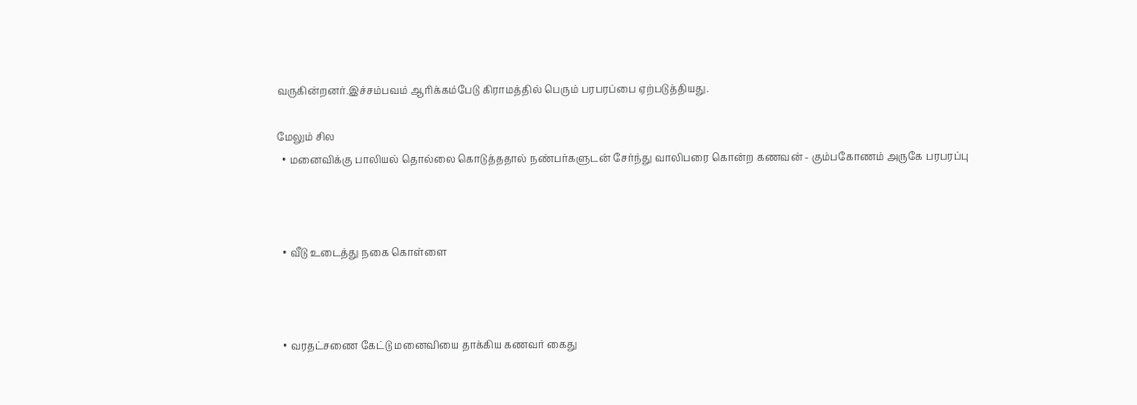வருகின்றனர்.இச்சம்பவம் ஆரிக்கம்பேடு கிராமத்தில் பெரும் பரபரப்பை ஏற்படுத்தியது.

மேலும் சில
  • மனைவிக்கு பாலியல் தொல்லை கொடுத்ததால் நண்பர்களுடன் சேர்ந்து வாலிபரை கொன்ற கணவன் - கும்பகோணம் அருகே பரபரப்பு



  • வீடு உடைத்து நகை கொள்ளை



  • வரதட்சணை கேட்டு மனைவியை தாக்கிய கணவர் கைது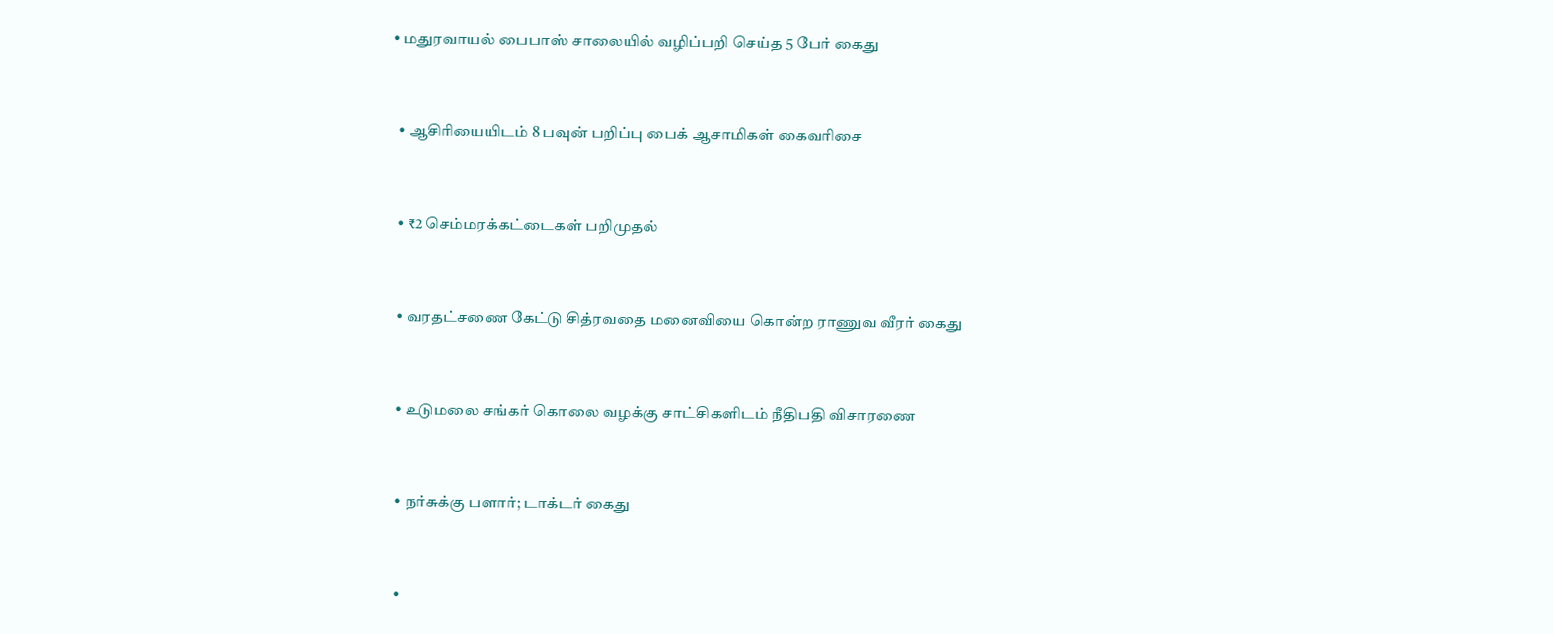• மதுரவாயல் பைபாஸ் சாலையில் வழிப்பறி செய்த 5 பேர் கைது



  • ஆசிரியையிடம் 8 பவுன் பறிப்பு பைக் ஆசாமிகள் கைவரிசை



  • ₹2 செம்மரக்கட்டைகள் பறிமுதல்



  • வரதட்சணை கேட்டு சித்ரவதை மனைவியை கொன்ற ராணுவ வீரர் கைது



  • உடுமலை சங்கர் கொலை வழக்கு சாட்சிகளிடம் நீதிபதி விசாரணை



  • நர்சுக்கு பளார்; டாக்டர் கைது



  •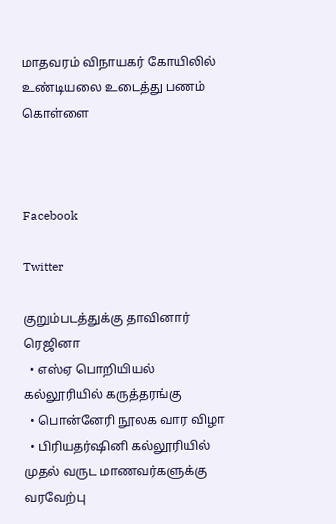மாதவரம் விநாயகர் கோயிலில் உண்டியலை உடைத்து பணம் கொள்ளை



Facebook

Twitter

குறும்படத்துக்கு தாவினார் ரெஜினா
  • எஸ்ஏ பொறியியல் கல்லூரியில் கருத்தரங்கு
  • பொன்னேரி நூலக வார விழா
  • பிரியதர்ஷினி கல்லூரியில் முதல் வருட மாணவர்களுக்கு வரவேற்பு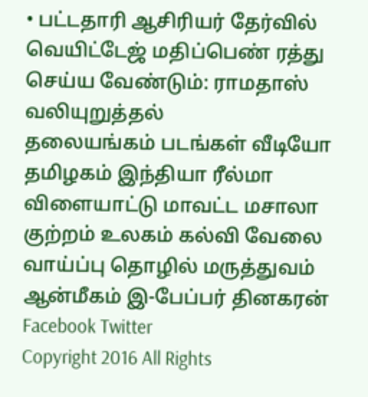• பட்டதாரி ஆசிரியர் தேர்வில் வெயிட்டேஜ் மதிப்பெண் ரத்து செய்ய வேண்டும்: ராமதாஸ் வலியுறுத்தல்
தலையங்கம் படங்கள் வீடியோ தமிழகம் இந்தியா ரீல்மா விளையாட்டு மாவட்ட மசாலா குற்றம் உலகம் கல்வி வேலை வாய்ப்பு தொழில் மருத்துவம் ஆன்மீகம் இ-பேப்பர் தினகரன் Facebook Twitter
Copyright 2016 All Rights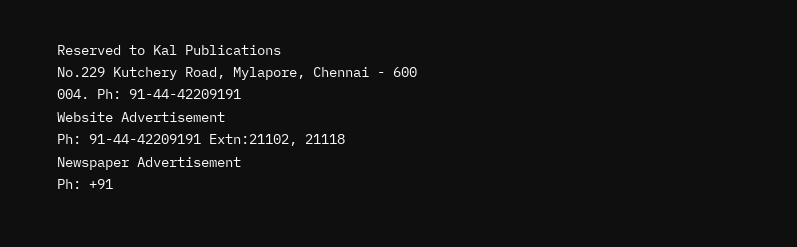Reserved to Kal Publications
No.229 Kutchery Road, Mylapore, Chennai - 600 004. Ph: 91-44-42209191
Website Advertisement
Ph: 91-44-42209191 Extn:21102, 21118
Newspaper Advertisement
Ph: +91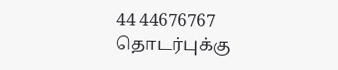44 44676767
தொடர்புக்கு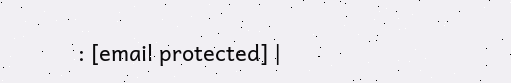: [email protected] |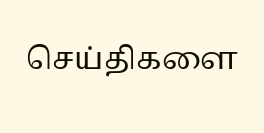செய்திகளை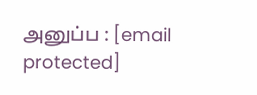அனுப்ப : [email protected]